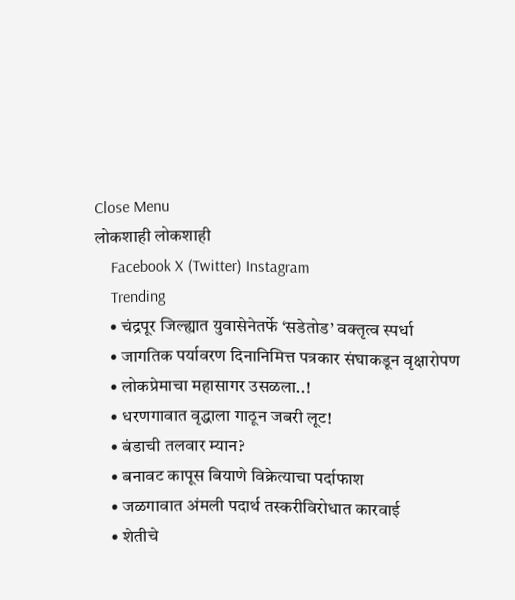Close Menu
लोकशाही लोकशाही
    Facebook X (Twitter) Instagram
    Trending
    • चंद्रपूर जिल्ह्यात युवासेनेतर्फे ‘सडेतोड’ वक्तृत्व स्पर्धा
    • जागतिक पर्यावरण दिनानिमित्त पत्रकार संघाकडून वृक्षारोपण
    • लोकप्रेमाचा महासागर उसळला..!
    • धरणगावात वृद्धाला गाठून जबरी लूट!
    • बंडाची तलवार म्यान?
    • बनावट कापूस बियाणे विक्रेत्याचा पर्दाफाश
    • जळगावात अंमली पदार्थ तस्करीविरोधात कारवाई
    • शेतीचे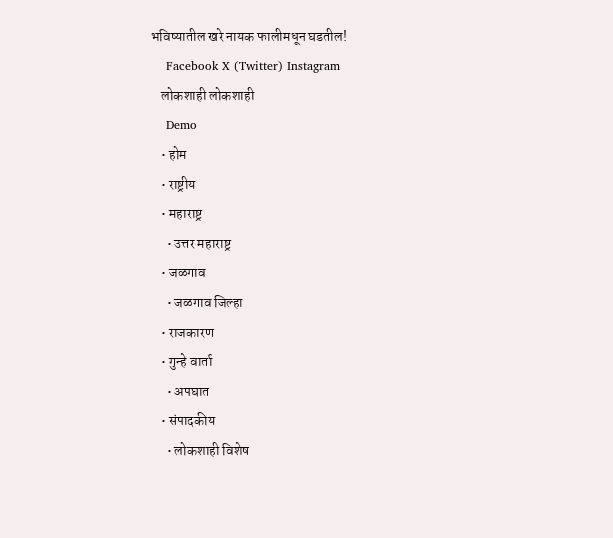भविष्यातील खरे नायक फालीमधून घडतील!
    Facebook X (Twitter) Instagram
    लोकशाही लोकशाही
    Demo
    • होम
    • राष्ट्रीय
    • महाराष्ट्र
      • उत्तर महाराष्ट्र
    • जळगाव
      • जळगाव जिल्हा
    • राजकारण
    • गुन्हे वार्ता
      • अपघात
    • संपादकीय
      • लोकशाही विशेष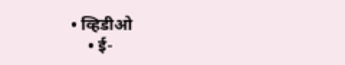• व्हिडीओ
    • ई-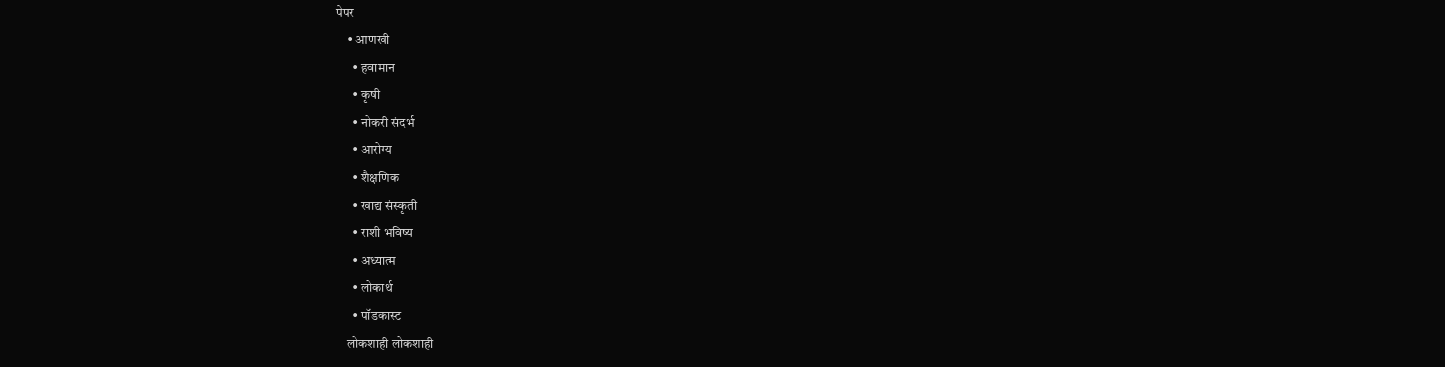पेपर
    • आणखी
      • हवामान
      • कृषी
      • नोकरी संदर्भ
      • आरोग्य
      • शैक्षणिक
      • खाद्य संस्कृती
      • राशी भविष्य
      • अध्यात्म
      • लोकार्थ
      • पॉडकास्ट
    लोकशाही लोकशाही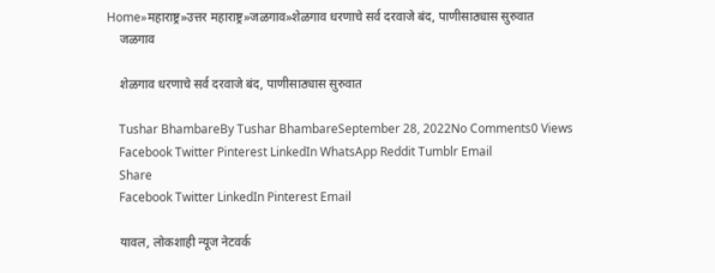Home»महाराष्ट्र»उत्तर महाराष्ट्र»जळगाव»शेळगाव धरणाचे सर्व दरवाजे बंद, पाणीसाठ्यास सुरुवात
    जळगाव

    शेळगाव धरणाचे सर्व दरवाजे बंद, पाणीसाठ्यास सुरुवात

    Tushar BhambareBy Tushar BhambareSeptember 28, 2022No Comments0 Views
    Facebook Twitter Pinterest LinkedIn WhatsApp Reddit Tumblr Email
    Share
    Facebook Twitter LinkedIn Pinterest Email

    यावल, लोकशाही न्यूज नेटवर्क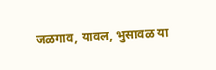जळगाव, यावल, भुसावळ या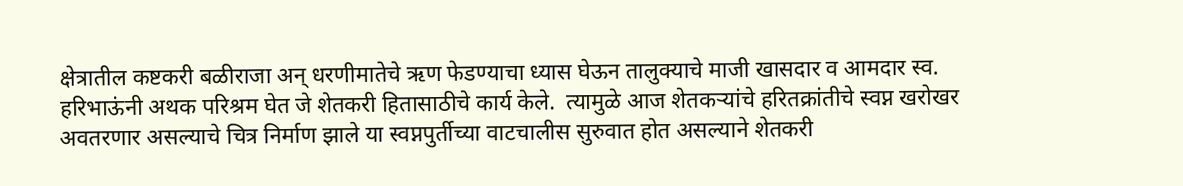क्षेत्रातील कष्टकरी बळीराजा अन् धरणीमातेचे ऋण फेडण्याचा ध्यास घेऊन तालुक्याचे माजी खासदार व आमदार स्व. हरिभाऊंनी अथक परिश्रम घेत जे शेतकरी हितासाठीचे कार्य केले.  त्यामुळे आज शेतकऱ्यांचे हरितक्रांतीचे स्वप्न खरोखर अवतरणार असल्याचे चित्र निर्माण झाले या स्वप्नपुर्तीच्या वाटचालीस सुरुवात होत असल्याने शेतकरी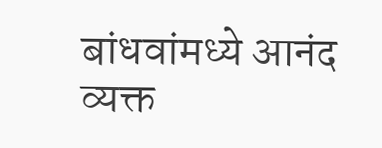बांधवांमध्ये आनंद व्यक्त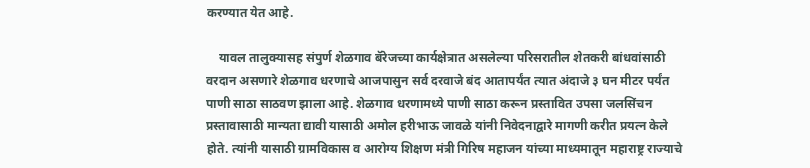करण्यात येत आहे.

    यावल तालुक्यासह संपुर्ण शेळगाव बॅरेजच्या कार्यक्षेत्रात असलेल्या परिसरातील शेतकरी बांधवांसाठी वरदान असणारे शेळगाव धरणाचे आजपासुन सर्व दरवाजे बंद आतापर्यंत त्यात अंदाजे ३ घन मीटर पर्यंत पाणी साठा साठवण झाला आहे. शेळगाव धरणामध्ये पाणी साठा करून प्रस्तावित उपसा जलसिंचन प्रस्तावासाठी मान्यता द्यावी यासाठी अमोल हरीभाऊ जावळे यांनी निवेदनाद्वारे मागणी करीत प्रयत्न केले होते. त्यांनी यासाठी ग्रामविकास व आरोग्य शिक्षण मंत्री गिरिष महाजन यांच्या माध्यमातून महाराष्ट्र राज्याचे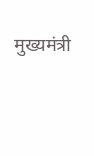मुख्यमंत्री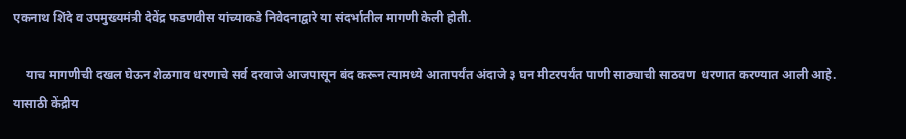एकनाथ शिंदे व उपमुख्यमंत्री देवेंद्र फडणवीस यांच्याकडे निवेदनाद्वारे या संदर्भातील मागणी केली होती.

    याच मागणीची दखल घेऊन शेळगाव धरणाचे सर्व दरवाजे आजपासून बंद करून त्यामध्ये आतापर्यंत अंदाजे ३ घन मीटरपर्यंत पाणी साठ्याची साठवण  धरणात करण्यात आली आहे. यासाठी केंद्रीय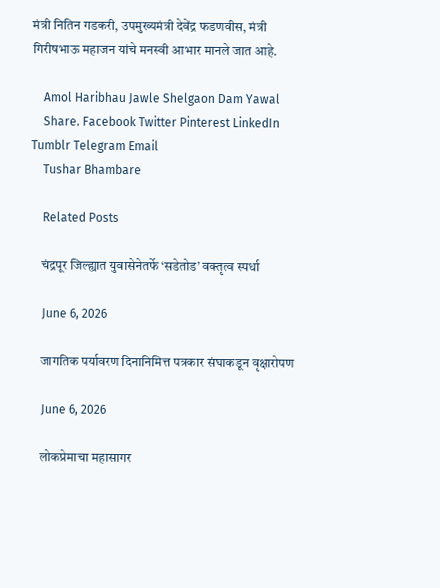मंत्री नितिन गडकरी, उपमुख्यमंत्री देवेंद्र फडणवीस, मंत्री गिरीषभाऊ महाजन यांचे मनस्वी आभार मानले जात आहे.

    Amol Haribhau Jawle Shelgaon Dam Yawal
    Share. Facebook Twitter Pinterest LinkedIn Tumblr Telegram Email
    Tushar Bhambare

    Related Posts

    चंद्रपूर जिल्ह्यात युवासेनेतर्फे ‘सडेतोड’ वक्तृत्व स्पर्धा

    June 6, 2026

    जागतिक पर्यावरण दिनानिमित्त पत्रकार संघाकडून वृक्षारोपण

    June 6, 2026

    लोकप्रेमाचा महासागर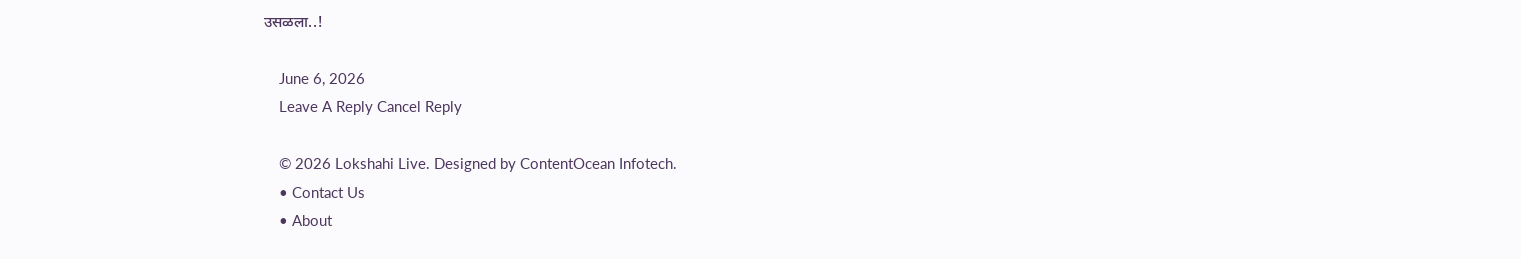उसळला..!

    June 6, 2026
    Leave A Reply Cancel Reply

    © 2026 Lokshahi Live. Designed by ContentOcean Infotech.
    • Contact Us
    • About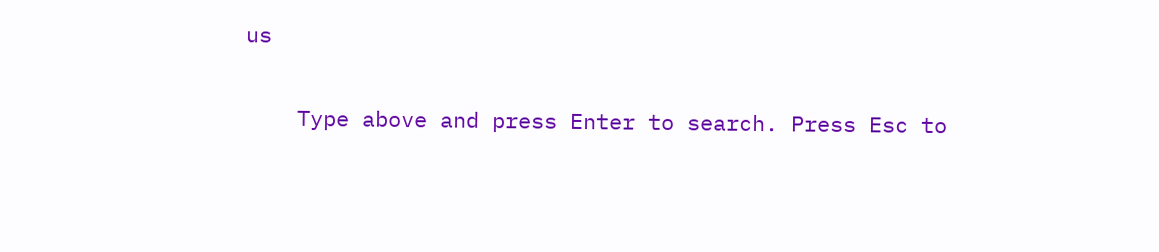us

    Type above and press Enter to search. Press Esc to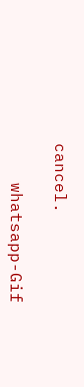cancel.

    whatsapp-Gif